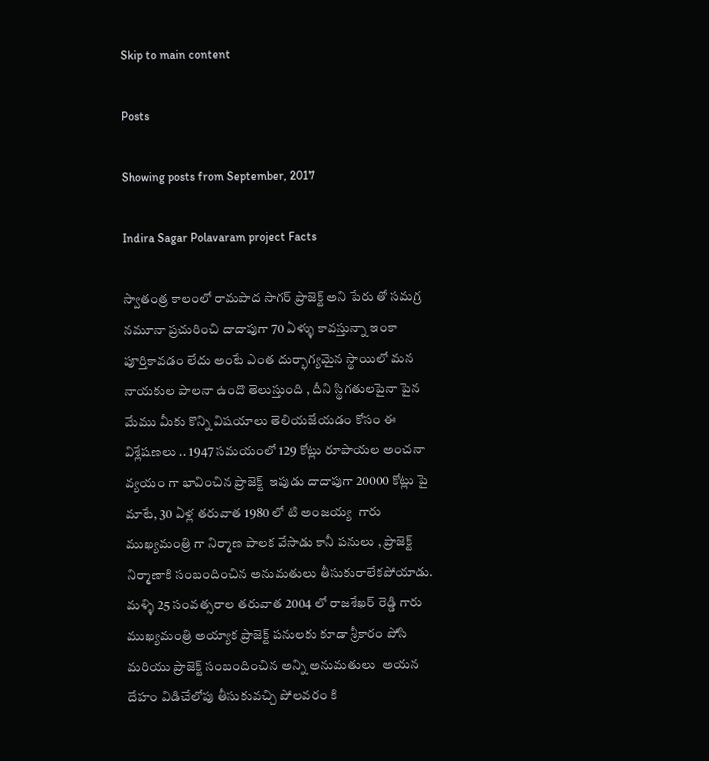Skip to main content

Posts

Showing posts from September, 2017

Indira Sagar Polavaram project Facts

స్వాతంత్ర కాలంలో రామపాద సాగర్ ప్రాజెక్ట్ అని పేరు తో సమగ్ర నమూనా ప్రచురించి దాదాపుగా 70 ఏళ్ళు కావస్తున్నా ఇంకా పూర్తికావడం లేదు అంటే ఎంత దుర్భాగ్యమైన స్థాయిలో మన నాయకుల పాలనా ఉందొ తెలుస్తుంది , దీని స్థిగతులపైనా పైన మేము మీకు కొన్ని విషయాలు తెలియజేయడం కోసం ఈ విశ్లేషణలు .. 1947 సమయంలో 129 కోట్లు రూపాయల అంచనా వ్యయం గా భావించిన ప్రాజెక్ట్  ఇపుడు దాదాపుగా 20000 కోట్లు పై మాటే, 30 ఏళ్ల తరువాత 1980 లో టి అంజయ్య  గారు ముఖ్యమంత్రి గా నిర్మాణ పాలక వేసాడు కానీ పనులు , ప్రాజెక్ట్ నిర్మాణాకి సంబందించిన అనుమతులు తీసుకురాలేకపోయాడు. మళ్ళి 25 సంవత్సరాల తరువాత 2004 లో రాజశేఖర్ రెడ్డి గారు ముఖ్యమంత్రి అయ్యాక ప్రాజెక్ట్ పనులకు కూడా శ్రీకారం పోసి మరియు ప్రాజెక్ట్ సంబందించిన అన్ని అనుమతులు  అయన దేహం విడిచేలోపు తీసుకువచ్చి పోలవరం కి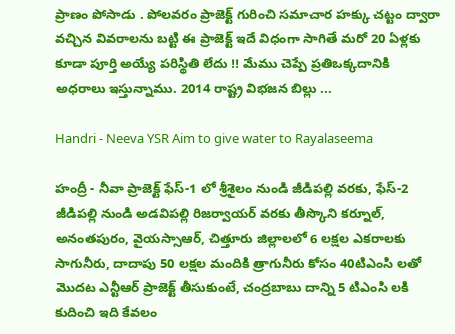ప్రాణం పోసాడు . పోలవరం ప్రాజెక్ట్ గురించి సమాచార హక్కు చట్టం ద్వారా వచ్చిన వివరాలను బట్టి ఈ ప్రాజెక్ట్ ఇదే విధంగా సాగితే మరో 20 ఏళ్లకు కూడా పూర్తి అయ్యే పరిస్థితి లేదు !! మేము చెప్పే ప్రతిఒక్కదానికి అధరాలు ఇస్తున్నాము. 2014 రాష్ట్ర విభజన బిల్లు ...

Handri - Neeva YSR Aim to give water to Rayalaseema

హంద్రీ - నీవా ప్రాజెక్ట్ ఫేస్-1 లో శ్రీశైలం నుండి జీడిపల్లి వరకు, ఫేస్-2 జీడిపల్లి నుండి అడవిపల్లి రిజర్వాయర్ వరకు తీస్కొని కర్నూల్, అనంతపురం, వైయస్సాఆర్, చిత్తూరు జిల్లాలలో 6 లక్షల ఎకరాలకు సాగునీరు, దాదాపు 50 లక్షల మందికి త్రాగునీరు కోసం 40టిఎంసి లతో మొదట ఎన్టీఆర్ ప్రాజెక్ట్ తీసుకుంటే, చంద్రబాబు దాన్ని 5 టిఎంసి లకి కుదించి ఇది కేవలం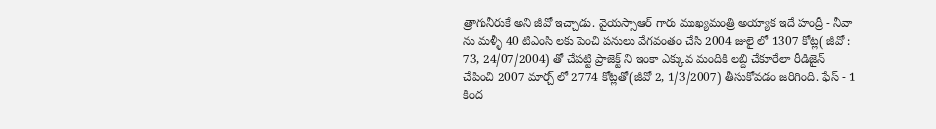త్రాగునీరుకే అని జీవో ఇచ్చాడు. వైయస్సాఆర్ గారు ముఖ్యమంత్రి అయ్యాక ఇదే హంద్రీ - నీవా ను మళ్ళీ 40 టిఎంసి లకు పెంచి పనులు వేగవంతం చేసి 2004 జులై లో 1307 కోట్ల( జీవో : 73, 24/07/2004) తో చేపట్టి ప్రాజెక్ట్ ని ఇంకా ఎక్కువ మందికి లబ్ది చేకూరేలా రీడిజైన్ చేపించి 2007 మార్చ్ లో 2774 కోట్లతో(జీవో 2, 1/3/2007) తీసుకోవడం జరిగింది. ఫేస్ - 1 కింద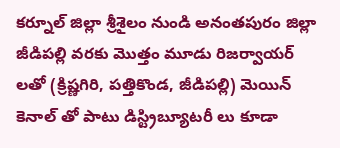కర్నూల్ జిల్లా శ్రీశైలం నుండి అనంతపురం జిల్లా జీడిపల్లి వరకు మొత్తం మూడు రిజర్వాయర్ లతో (క్రిష్ణగిరి, పత్తికొండ, జీడిపల్లి) మెయిన్ కెనాల్ తో పాటు డిస్ట్రిబ్యూటరీ లు కూడా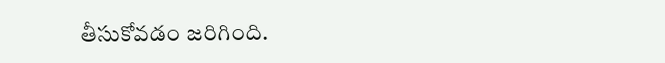తీసుకోవడం జరిగింది.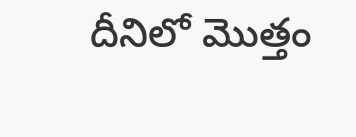దీనిలో మొత్తం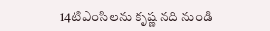14టిఎంసిలను కృష్ణ నది నుండి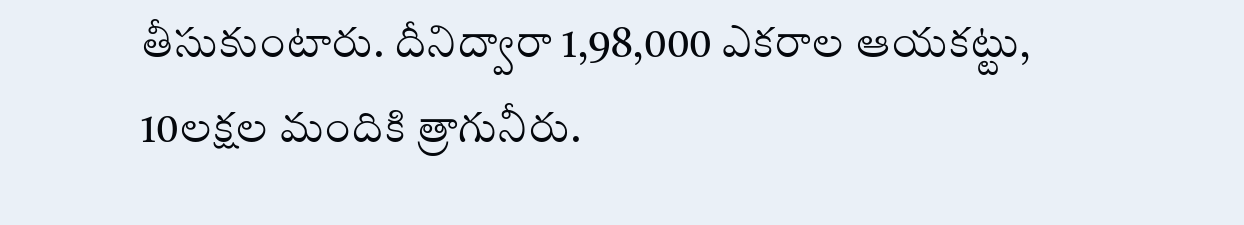తీసుకుంటారు. దీనిద్వారా 1,98,000 ఎకరాల ఆయకట్టు, 10లక్షల మందికి త్రాగునీరు.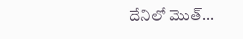దేనిలో మొత్...